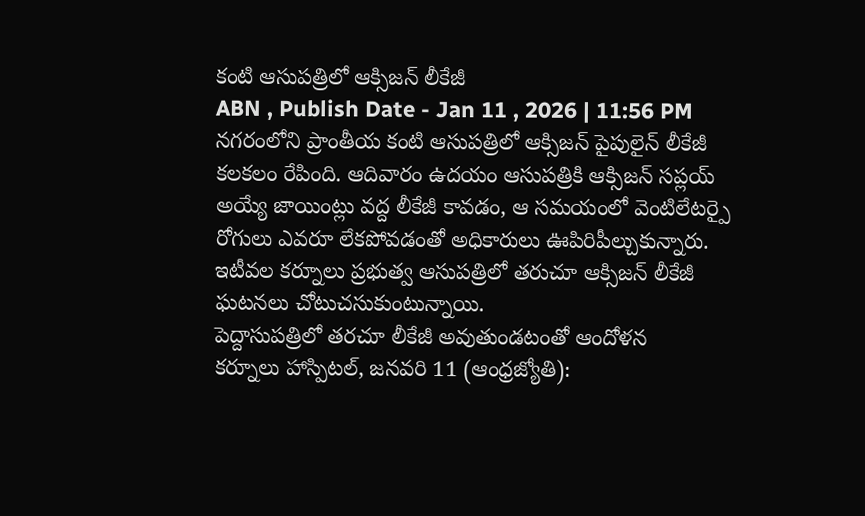కంటి ఆసుపత్రిలో ఆక్సిజన్ లీకేజీ
ABN , Publish Date - Jan 11 , 2026 | 11:56 PM
నగరంలోని ప్రాంతీయ కంటి ఆసుపత్రిలో ఆక్సిజన్ పైపులైన్ లీకేజీ కలకలం రేపింది. ఆదివారం ఉదయం ఆసుపత్రికి ఆక్సిజన్ సప్లయ్ అయ్యే జాయింట్లు వద్ద లీకేజీ కావడం, ఆ సమయంలో వెంటిలేటర్పై రోగులు ఎవరూ లేకపోవడంతో అధికారులు ఊపిరిపీల్చుకున్నారు. ఇటీవల కర్నూలు ప్రభుత్వ ఆసుపత్రిలో తరుచూ ఆక్సిజన్ లీకేజీ ఘటనలు చోటుచసుకుంటున్నాయి.
పెద్దాసుపత్రిలో తరచూ లీకేజీ అవుతుండటంతో ఆందోళన
కర్నూలు హాస్పిటల్, జనవరి 11 (ఆంధ్రజ్యోతి):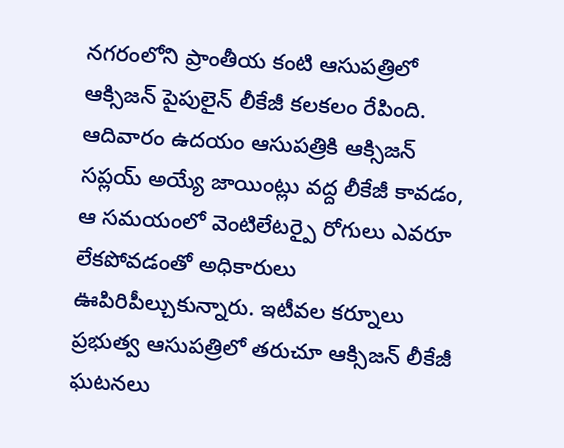నగరంలోని ప్రాంతీయ కంటి ఆసుపత్రిలో ఆక్సిజన్ పైపులైన్ లీకేజీ కలకలం రేపింది. ఆదివారం ఉదయం ఆసుపత్రికి ఆక్సిజన్ సప్లయ్ అయ్యే జాయింట్లు వద్ద లీకేజీ కావడం, ఆ సమయంలో వెంటిలేటర్పై రోగులు ఎవరూ లేకపోవడంతో అధికారులు ఊపిరిపీల్చుకున్నారు. ఇటీవల కర్నూలు ప్రభుత్వ ఆసుపత్రిలో తరుచూ ఆక్సిజన్ లీకేజీ ఘటనలు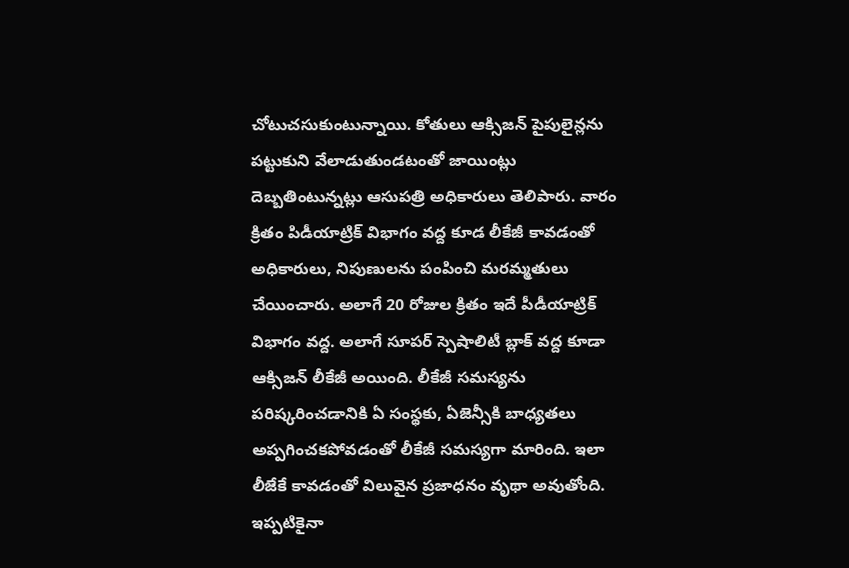చోటుచసుకుంటున్నాయి. కోతులు ఆక్సిజన్ పైపులైన్లను పట్టుకుని వేలాడుతుండటంతో జాయింట్లు దెబ్బతింటున్నట్లు ఆసుపత్రి అధికారులు తెలిపారు. వారం క్రితం పిడీయాట్రిక్ విభాగం వద్ద కూడ లీకేజీ కావడంతో అధికారులు, నిపుణులను పంపించి మరమ్మతులు చేయించారు. అలాగే 20 రోజుల క్రితం ఇదే పీడీయాట్రిక్ విభాగం వద్ద. అలాగే సూపర్ స్పెషాలిటీ బ్లాక్ వద్ద కూడా ఆక్సిజన్ లీకేజీ అయింది. లీకేజీ సమస్యను పరిష్కరించడానికి ఏ సంస్థకు, ఏజెన్సీకి బాధ్యతలు అప్పగించకపోవడంతో లీకేజీ సమస్యగా మారింది. ఇలా లీజేకే కావడంతో విలువైన ప్రజాధనం వృథా అవుతోంది. ఇప్పటికైనా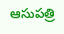ఆసుపత్రి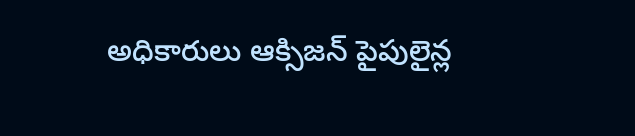అధికారులు ఆక్సిజన్ పైపులైన్ల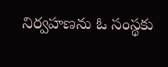నిర్వహణను ఓ సంస్థకు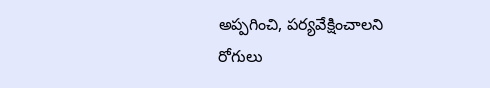అప్పగించి, పర్యవేక్షించాలని రోగులు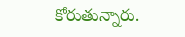కోరుతున్నారు.